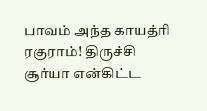பாவம் அந்த காயத்ரி ரகுராம்! திருச்சி சூர்யா என்கிட்ட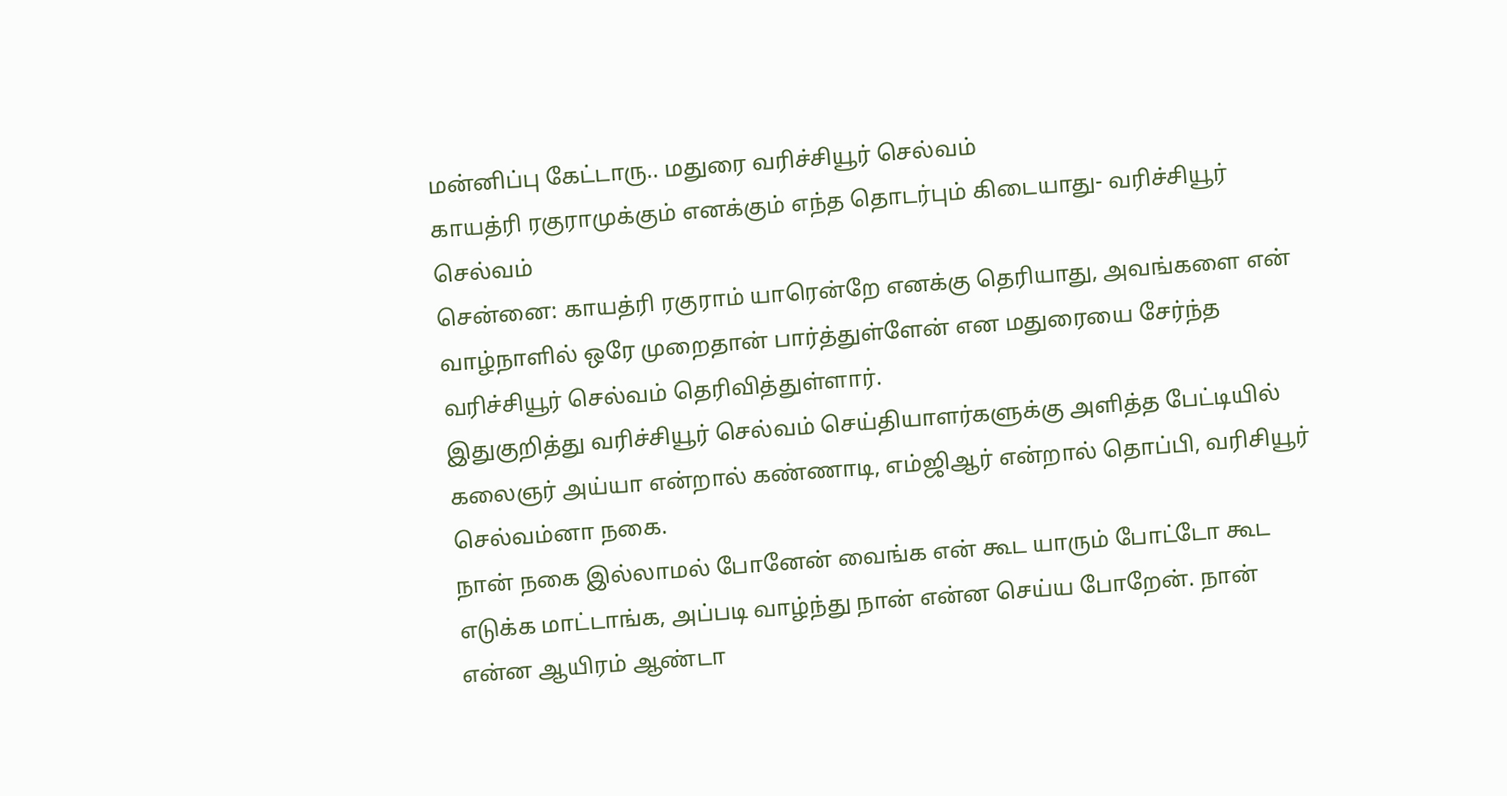மன்னிப்பு கேட்டாரு.. மதுரை வரிச்சியூர் செல்வம்
காயத்ரி ரகுராமுக்கும் எனக்கும் எந்த தொடர்பும் கிடையாது- வரிச்சியூர் செல்வம்
சென்னை: காயத்ரி ரகுராம் யாரென்றே எனக்கு தெரியாது, அவங்களை என் வாழ்நாளில் ஒரே முறைதான் பார்த்துள்ளேன் என மதுரையை சேர்ந்த வரிச்சியூர் செல்வம் தெரிவித்துள்ளார்.
இதுகுறித்து வரிச்சியூர் செல்வம் செய்தியாளர்களுக்கு அளித்த பேட்டியில் கலைஞர் அய்யா என்றால் கண்ணாடி, எம்ஜிஆர் என்றால் தொப்பி, வரிசியூர் செல்வம்னா நகை.
நான் நகை இல்லாமல் போனேன் வைங்க என் கூட யாரும் போட்டோ கூட எடுக்க மாட்டாங்க, அப்படி வாழ்ந்து நான் என்ன செய்ய போறேன். நான் என்ன ஆயிரம் ஆண்டா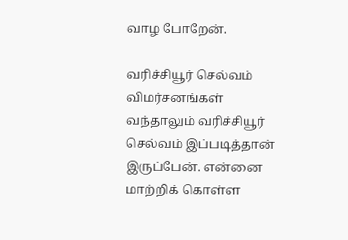வாழ போறேன்.

வரிச்சியூர் செல்வம்
விமர்சனங்கள் வந்தாலும் வரிச்சியூர் செல்வம் இப்படித்தான் இருப்பேன். என்னை மாற்றிக் கொள்ள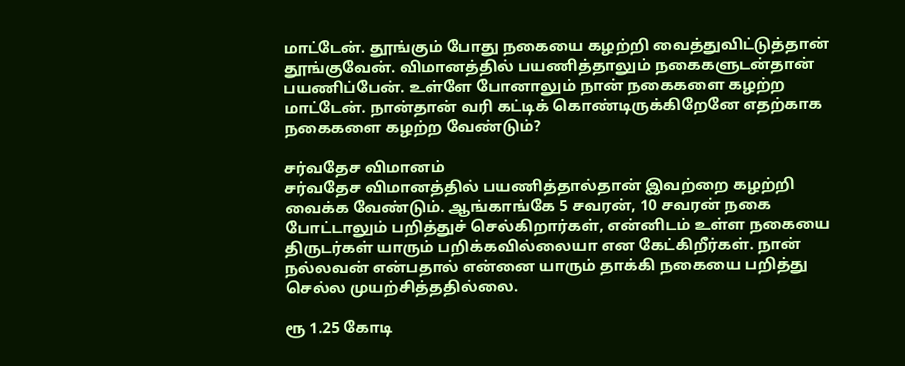மாட்டேன். தூங்கும் போது நகையை கழற்றி வைத்துவிட்டுத்தான் தூங்குவேன். விமானத்தில் பயணித்தாலும் நகைகளுடன்தான் பயணிப்பேன். உள்ளே போனாலும் நான் நகைகளை கழற்ற மாட்டேன். நான்தான் வரி கட்டிக் கொண்டிருக்கிறேனே எதற்காக நகைகளை கழற்ற வேண்டும்?

சர்வதேச விமானம்
சர்வதேச விமானத்தில் பயணித்தால்தான் இவற்றை கழற்றி வைக்க வேண்டும். ஆங்காங்கே 5 சவரன், 10 சவரன் நகை போட்டாலும் பறித்துச் செல்கிறார்கள், என்னிடம் உள்ள நகையை திருடர்கள் யாரும் பறிக்கவில்லையா என கேட்கிறீர்கள். நான் நல்லவன் என்பதால் என்னை யாரும் தாக்கி நகையை பறித்து செல்ல முயற்சித்ததில்லை.

ரூ 1.25 கோடி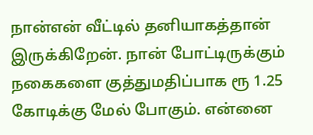நான்என் வீட்டில் தனியாகத்தான் இருக்கிறேன். நான் போட்டிருக்கும் நகைகளை குத்துமதிப்பாக ரூ 1.25 கோடிக்கு மேல் போகும். என்னை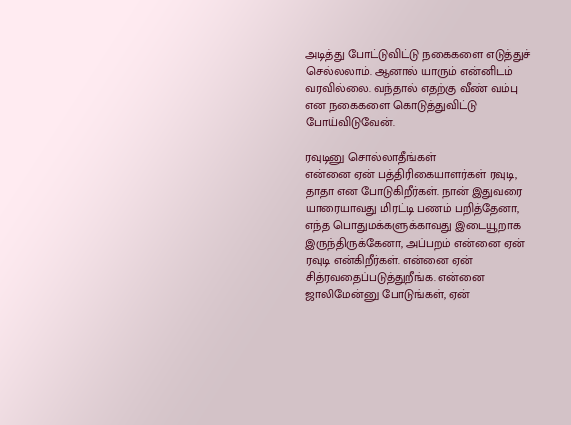அடித்து போட்டுவிட்டு நகைகளை எடுத்துச் செல்லலாம். ஆனால் யாரும் என்னிடம் வரவில்லை. வந்தால் எதற்கு வீண் வம்பு என நகைகளை கொடுத்துவிட்டு போய்விடுவேன்.

ரவுடினு சொல்லாதீங்கள்
என்னை ஏன் பத்திரிகையாளர்கள் ரவுடி, தாதா என போடுகிறீர்கள். நான் இதுவரை யாரையாவது மிரட்டி பணம் பறித்தேனா, எந்த பொதுமக்களுக்காவது இடையூறாக இருந்திருக்கேனா, அப்பறம் என்னை ஏன் ரவுடி என்கிறீர்கள். என்னை ஏன் சித்ரவதைப்படுத்துறீங்க. என்னை ஜாலிமேன்னு போடுங்கள், ஏன்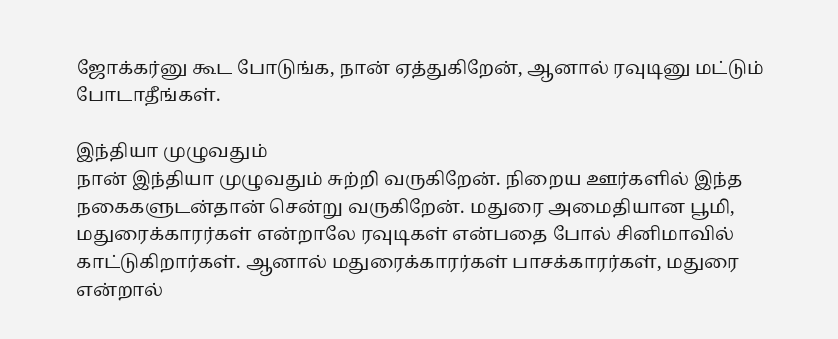ஜோக்கர்னு கூட போடுங்க, நான் ஏத்துகிறேன், ஆனால் ரவுடினு மட்டும் போடாதீங்கள்.

இந்தியா முழுவதும்
நான் இந்தியா முழுவதும் சுற்றி வருகிறேன். நிறைய ஊர்களில் இந்த நகைகளுடன்தான் சென்று வருகிறேன். மதுரை அமைதியான பூமி, மதுரைக்காரர்கள் என்றாலே ரவுடிகள் என்பதை போல் சினிமாவில் காட்டுகிறார்கள். ஆனால் மதுரைக்காரர்கள் பாசக்காரர்கள், மதுரை என்றால்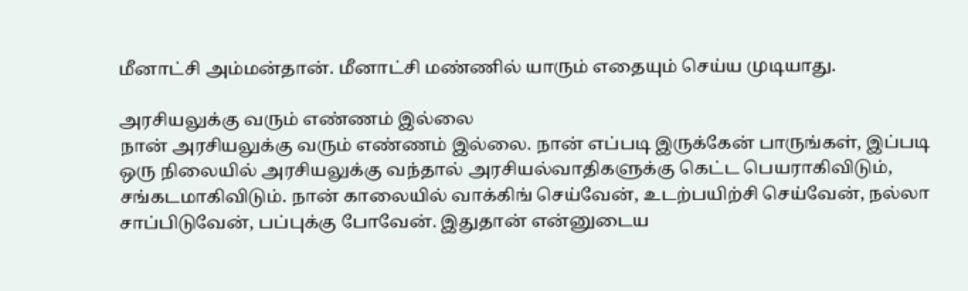மீனாட்சி அம்மன்தான். மீனாட்சி மண்ணில் யாரும் எதையும் செய்ய முடியாது.

அரசியலுக்கு வரும் எண்ணம் இல்லை
நான் அரசியலுக்கு வரும் எண்ணம் இல்லை. நான் எப்படி இருக்கேன் பாருங்கள், இப்படி ஒரு நிலையில் அரசியலுக்கு வந்தால் அரசியல்வாதிகளுக்கு கெட்ட பெயராகிவிடும், சங்கடமாகிவிடும். நான் காலையில் வாக்கிங் செய்வேன், உடற்பயிற்சி செய்வேன், நல்லா சாப்பிடுவேன், பப்புக்கு போவேன். இதுதான் என்னுடைய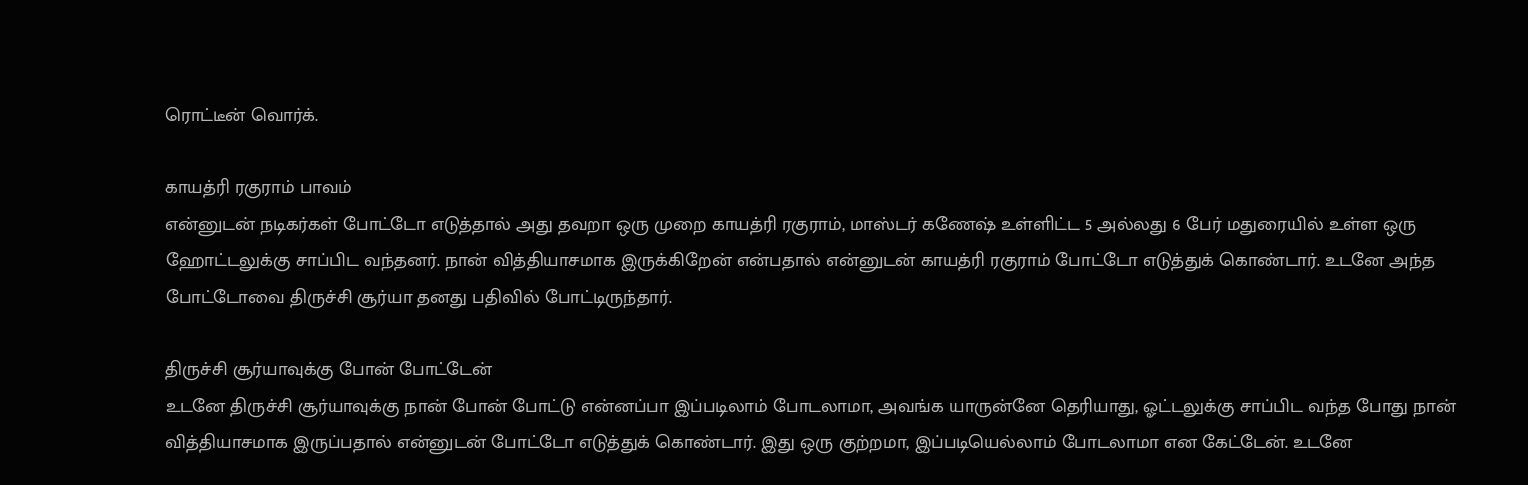ரொட்டீன் வொர்க்.

காயத்ரி ரகுராம் பாவம்
என்னுடன் நடிகர்கள் போட்டோ எடுத்தால் அது தவறா ஒரு முறை காயத்ரி ரகுராம், மாஸ்டர் கணேஷ் உள்ளிட்ட 5 அல்லது 6 பேர் மதுரையில் உள்ள ஒரு ஹோட்டலுக்கு சாப்பிட வந்தனர். நான் வித்தியாசமாக இருக்கிறேன் என்பதால் என்னுடன் காயத்ரி ரகுராம் போட்டோ எடுத்துக் கொண்டார். உடனே அந்த போட்டோவை திருச்சி சூர்யா தனது பதிவில் போட்டிருந்தார்.

திருச்சி சூர்யாவுக்கு போன் போட்டேன்
உடனே திருச்சி சூர்யாவுக்கு நான் போன் போட்டு என்னப்பா இப்படிலாம் போடலாமா, அவங்க யாருன்னே தெரியாது, ஓட்டலுக்கு சாப்பிட வந்த போது நான் வித்தியாசமாக இருப்பதால் என்னுடன் போட்டோ எடுத்துக் கொண்டார். இது ஒரு குற்றமா, இப்படியெல்லாம் போடலாமா என கேட்டேன். உடனே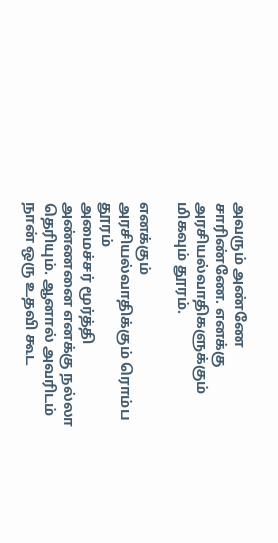அவரும் அண்ணே சாரிண்ணே. எனக்கு அரசியல்வாதிகளுக்கும் மிகவும் தூரம்.

எனக்கும் அரசியல்வாதிக்கும் ரொம்ப தூரம்
அமைச்சர் மூர்த்தி அண்ணனை எனக்கு நல்லா தெரியும். ஆனால் அவரிடம் நான் ஒரு உதவி கூட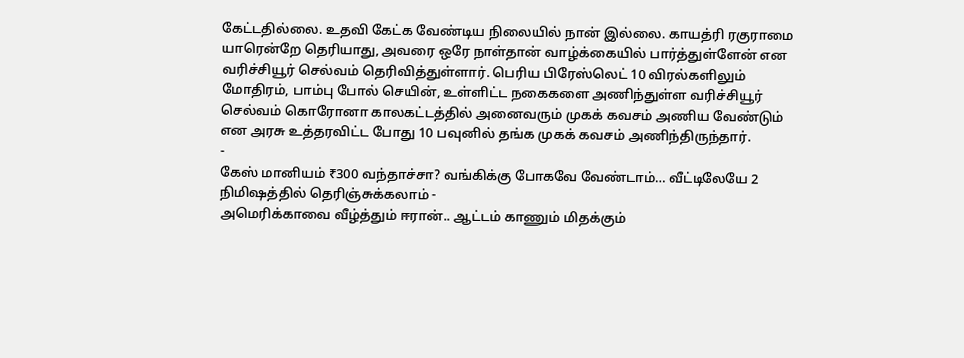கேட்டதில்லை. உதவி கேட்க வேண்டிய நிலையில் நான் இல்லை. காயத்ரி ரகுராமை யாரென்றே தெரியாது, அவரை ஒரே நாள்தான் வாழ்க்கையில் பார்த்துள்ளேன் என வரிச்சியூர் செல்வம் தெரிவித்துள்ளார். பெரிய பிரேஸ்லெட் 10 விரல்களிலும் மோதிரம், பாம்பு போல் செயின், உள்ளிட்ட நகைகளை அணிந்துள்ள வரிச்சியூர் செல்வம் கொரோனா காலகட்டத்தில் அனைவரும் முகக் கவசம் அணிய வேண்டும் என அரசு உத்தரவிட்ட போது 10 பவுனில் தங்க முகக் கவசம் அணிந்திருந்தார்.
-
கேஸ் மானியம் ₹300 வந்தாச்சா? வங்கிக்கு போகவே வேண்டாம்… வீட்டிலேயே 2 நிமிஷத்தில் தெரிஞ்சுக்கலாம் -
அமெரிக்காவை வீழ்த்தும் ஈரான்.. ஆட்டம் காணும் மிதக்கும்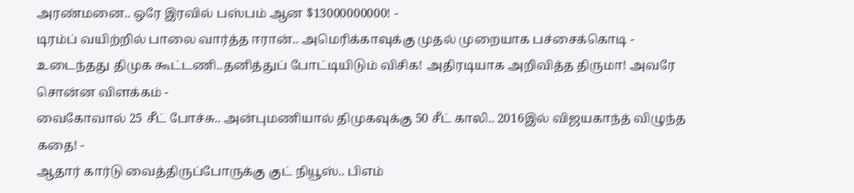அரண்மனை.. ஒரே இரவில் பஸ்பம் ஆன $13000000000! -
டிரம்ப் வயிற்றில் பாலை வார்த்த ஈரான்.. அமெரிக்காவுக்கு முதல் முறையாக பச்சைக்கொடி -
உடைந்தது திமுக கூட்டணி..தனித்துப் போட்டியிடும் விசிக! அதிரடியாக அறிவித்த திருமா! அவரே சொன்ன விளக்கம் -
வைகோவால் 25 சீட் போச்சு.. அன்புமணியால் திமுகவுக்கு 50 சீட் காலி.. 2016இல் விஜயகாந்த் விழுந்த கதை! -
ஆதார் கார்டு வைத்திருப்போருக்கு குட் நியூஸ்.. பிஎம்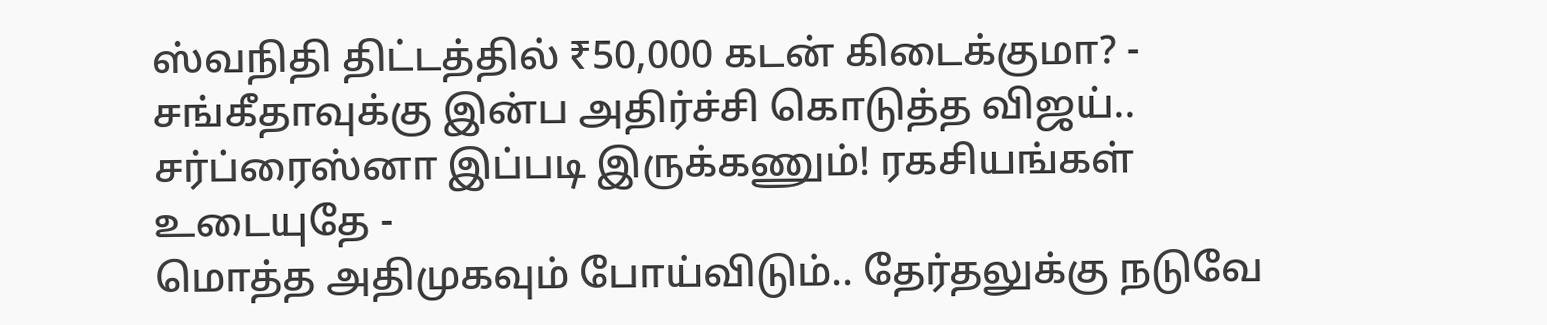ஸ்வநிதி திட்டத்தில் ₹50,000 கடன் கிடைக்குமா? -
சங்கீதாவுக்கு இன்ப அதிர்ச்சி கொடுத்த விஜய்.. சர்ப்ரைஸ்னா இப்படி இருக்கணும்! ரகசியங்கள் உடையுதே -
மொத்த அதிமுகவும் போய்விடும்.. தேர்தலுக்கு நடுவே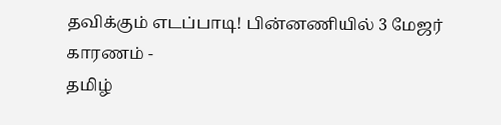தவிக்கும் எடப்பாடி! பின்னணியில் 3 மேஜர் காரணம் -
தமிழ்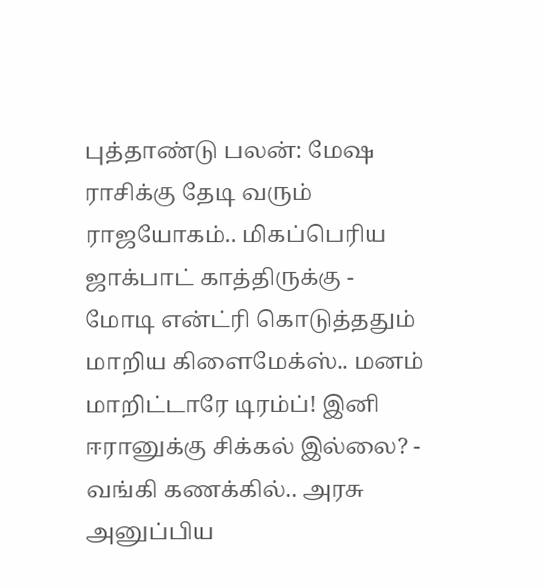புத்தாண்டு பலன்: மேஷ ராசிக்கு தேடி வரும் ராஜயோகம்.. மிகப்பெரிய ஜாக்பாட் காத்திருக்கு -
மோடி என்ட்ரி கொடுத்ததும் மாறிய கிளைமேக்ஸ்.. மனம் மாறிட்டாரே டிரம்ப்! இனி ஈரானுக்கு சிக்கல் இல்லை? -
வங்கி கணக்கில்.. அரசு அனுப்பிய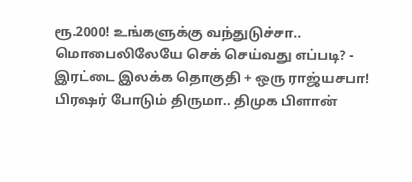ரூ.2000! உங்களுக்கு வந்துடுச்சா.. மொபைலிலேயே செக் செய்வது எப்படி? -
இரட்டை இலக்க தொகுதி + ஒரு ராஜ்யசபா! பிரஷர் போடும் திருமா.. திமுக பிளான்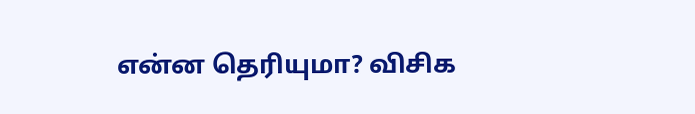என்ன தெரியுமா? விசிக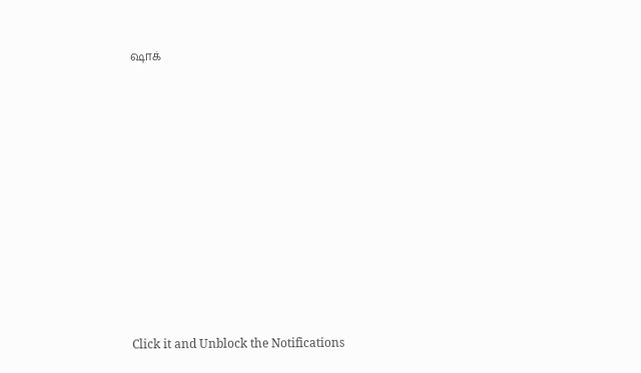ஷாக்












Click it and Unblock the Notifications